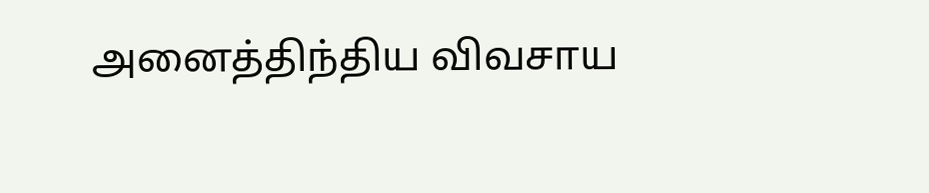அனைத்திந்திய விவசாய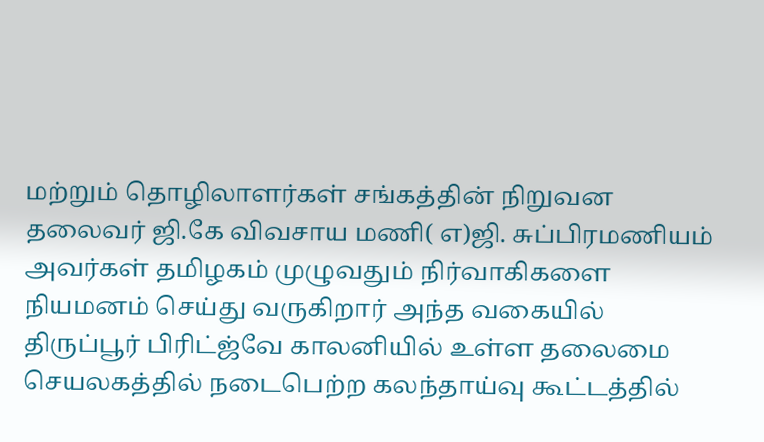மற்றும் தொழிலாளர்கள் சங்கத்தின் நிறுவன தலைவர் ஜி.கே விவசாய மணி( எ)ஜி. சுப்பிரமணியம் அவர்கள் தமிழகம் முழுவதும் நிர்வாகிகளை நியமனம் செய்து வருகிறார் அந்த வகையில் திருப்பூர் பிரிட்ஜ்வே காலனியில் உள்ள தலைமை செயலகத்தில் நடைபெற்ற கலந்தாய்வு கூட்டத்தில்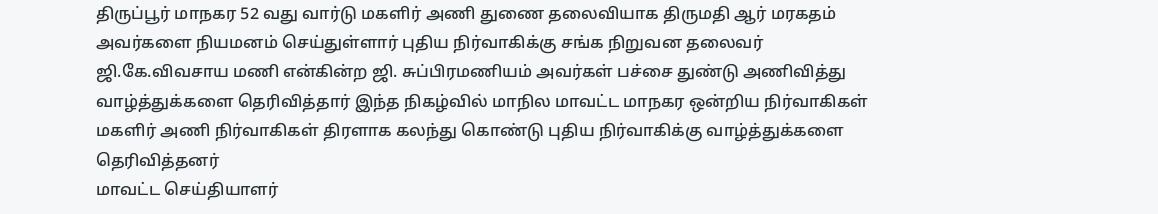திருப்பூர் மாநகர 52 வது வார்டு மகளிர் அணி துணை தலைவியாக திருமதி ஆர் மரகதம் அவர்களை நியமனம் செய்துள்ளார் புதிய நிர்வாகிக்கு சங்க நிறுவன தலைவர் ஜி.கே.விவசாய மணி என்கின்ற ஜி. சுப்பிரமணியம் அவர்கள் பச்சை துண்டு அணிவித்து வாழ்த்துக்களை தெரிவித்தார் இந்த நிகழ்வில் மாநில மாவட்ட மாநகர ஒன்றிய நிர்வாகிகள் மகளிர் அணி நிர்வாகிகள் திரளாக கலந்து கொண்டு புதிய நிர்வாகிக்கு வாழ்த்துக்களை தெரிவித்தனர்
மாவட்ட செய்தியாளர்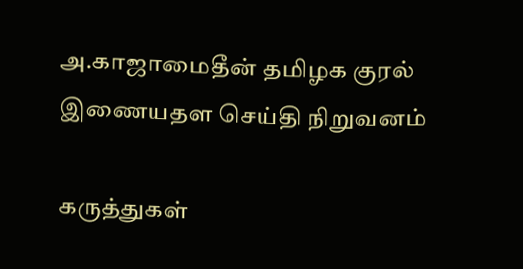அ.காஜாமைதீன் தமிழக குரல் இணையதள செய்தி நிறுவனம்

கருத்துகள்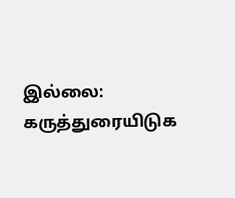இல்லை:
கருத்துரையிடுக